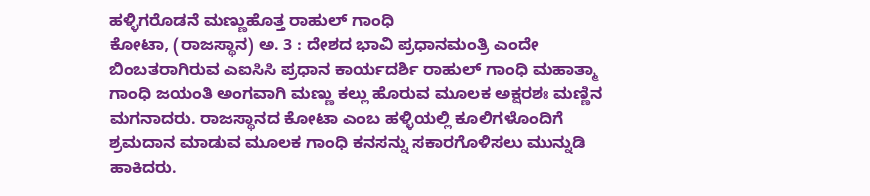ಹಳ್ಳಿಗರೊಡನೆ ಮಣ್ಣುಹೊತ್ತ ರಾಹುಲ್ ಗಾಂಧಿ
ಕೋಟಾ, (ರಾಜಸ್ಥಾನ) ಅ. 3 : ದೇಶದ ಭಾವಿ ಪ್ರಧಾನಮಂತ್ರಿ ಎಂದೇ ಬಿಂಬತರಾಗಿರುವ ಎಐಸಿಸಿ ಪ್ರಧಾನ ಕಾರ್ಯದರ್ಶಿ ರಾಹುಲ್ ಗಾಂಧಿ ಮಹಾತ್ಮಾ ಗಾಂಧಿ ಜಯಂತಿ ಅಂಗವಾಗಿ ಮಣ್ಣು ಕಲ್ಲು ಹೊರುವ ಮೂಲಕ ಅಕ್ಷರಶಃ ಮಣ್ಣಿನ ಮಗನಾದರು. ರಾಜಸ್ಥಾನದ ಕೋಟಾ ಎಂಬ ಹಳ್ಳಿಯಲ್ಲಿ ಕೂಲಿಗಳೊಂದಿಗೆ ಶ್ರಮದಾನ ಮಾಡುವ ಮೂಲಕ ಗಾಂಧಿ ಕನಸನ್ನು ಸಕಾರಗೊಳಿಸಲು ಮುನ್ನುಡಿ ಹಾಕಿದರು.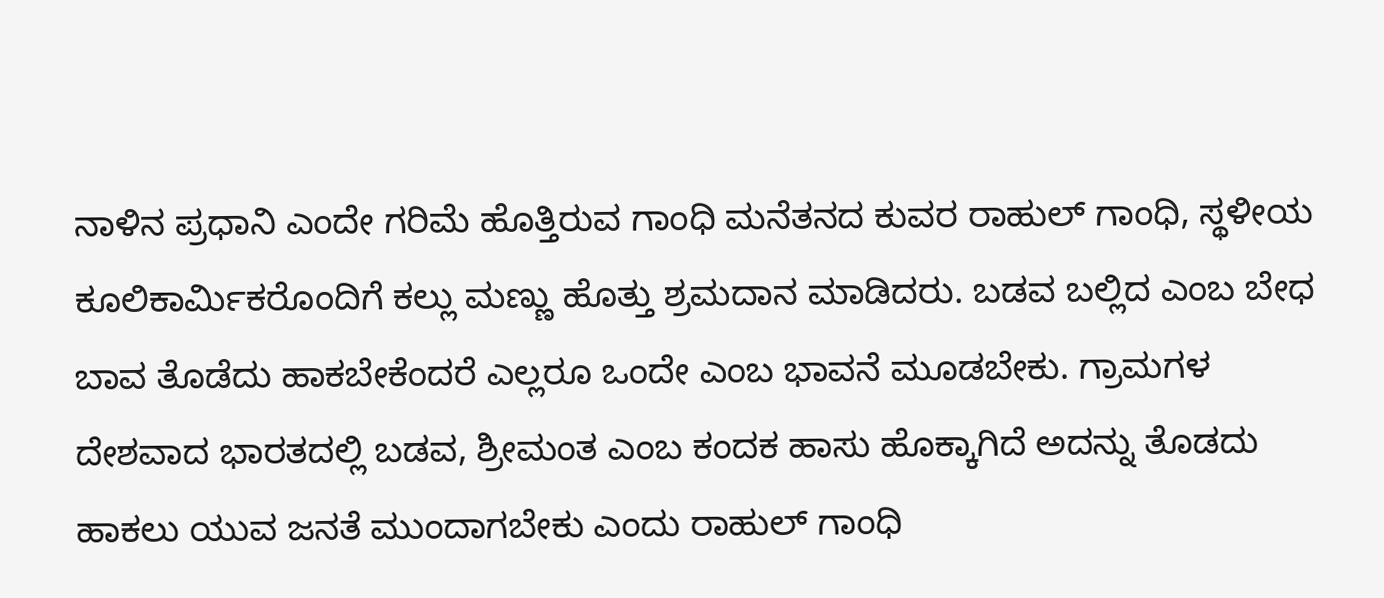ನಾಳಿನ ಪ್ರಧಾನಿ ಎಂದೇ ಗರಿಮೆ ಹೊತ್ತಿರುವ ಗಾಂಧಿ ಮನೆತನದ ಕುವರ ರಾಹುಲ್ ಗಾಂಧಿ, ಸ್ಥಳೀಯ ಕೂಲಿಕಾರ್ಮಿಕರೊಂದಿಗೆ ಕಲ್ಲು ಮಣ್ಣು ಹೊತ್ತು ಶ್ರಮದಾನ ಮಾಡಿದರು. ಬಡವ ಬಲ್ಲಿದ ಎಂಬ ಬೇಧ ಬಾವ ತೊಡೆದು ಹಾಕಬೇಕೆಂದರೆ ಎಲ್ಲರೂ ಒಂದೇ ಎಂಬ ಭಾವನೆ ಮೂಡಬೇಕು. ಗ್ರಾಮಗಳ ದೇಶವಾದ ಭಾರತದಲ್ಲಿ ಬಡವ, ಶ್ರೀಮಂತ ಎಂಬ ಕಂದಕ ಹಾಸು ಹೊಕ್ಕಾಗಿದೆ ಅದನ್ನು ತೊಡದು ಹಾಕಲು ಯುವ ಜನತೆ ಮುಂದಾಗಬೇಕು ಎಂದು ರಾಹುಲ್ ಗಾಂಧಿ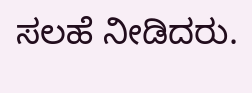ಸಲಹೆ ನೀಡಿದರು.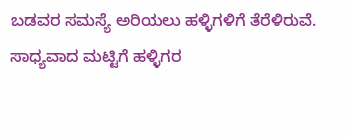ಬಡವರ ಸಮಸ್ಯೆ ಅರಿಯಲು ಹಳ್ಳಿಗಳಿಗೆ ತೆರೆಳಿರುವೆ. ಸಾಧ್ಯವಾದ ಮಟ್ಟಿಗೆ ಹಳ್ಳಿಗರ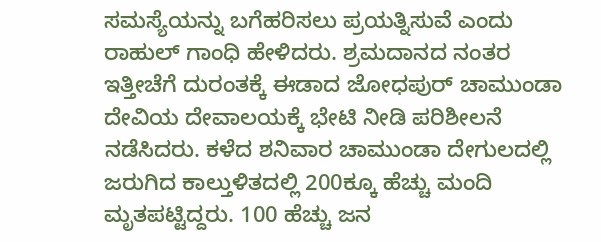ಸಮಸ್ಯೆಯನ್ನು ಬಗೆಹರಿಸಲು ಪ್ರಯತ್ನಿಸುವೆ ಎಂದು ರಾಹುಲ್ ಗಾಂಧಿ ಹೇಳಿದರು. ಶ್ರಮದಾನದ ನಂತರ ಇತ್ತೀಚೆಗೆ ದುರಂತಕ್ಕೆ ಈಡಾದ ಜೋಧಪುರ್ ಚಾಮುಂಡಾ ದೇವಿಯ ದೇವಾಲಯಕ್ಕೆ ಭೇಟಿ ನೀಡಿ ಪರಿಶೀಲನೆ ನಡೆಸಿದರು. ಕಳೆದ ಶನಿವಾರ ಚಾಮುಂಡಾ ದೇಗುಲದಲ್ಲಿ ಜರುಗಿದ ಕಾಲ್ತುಳಿತದಲ್ಲಿ 200ಕ್ಕೂ ಹೆಚ್ಚು ಮಂದಿ ಮೃತಪಟ್ಟಿದ್ದರು. 100 ಹೆಚ್ಚು ಜನ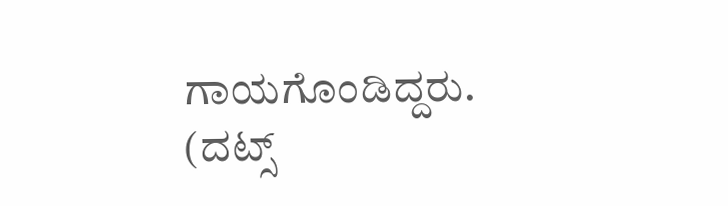ಗಾಯಗೊಂಡಿದ್ದರು.
(ದಟ್ಸ್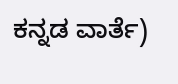ಕನ್ನಡ ವಾರ್ತೆ)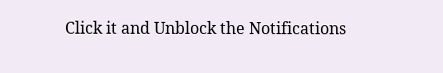Click it and Unblock the Notifications